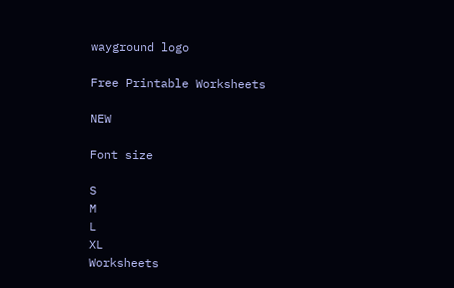wayground logo

Free Printable Worksheets

NEW

Font size

S
M
L
XL
Worksheets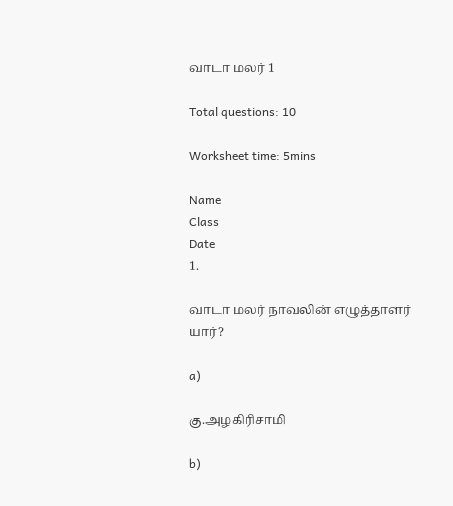வாடா மலர் 1

Total questions: 10

Worksheet time: 5mins

Name
Class
Date
1.

வாடா மலர் நாவலின் எழுத்தாளர் யார்?

a)

கு.அழகிரிசாமி

b)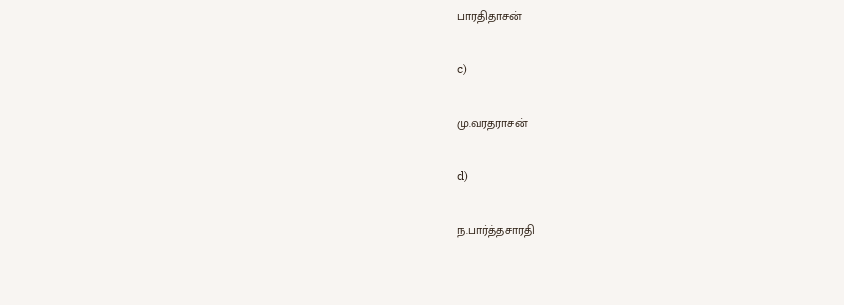பாரதிதாசன்

c)

மு.வரதராசன்

d)

ந.பார்த்தசாரதி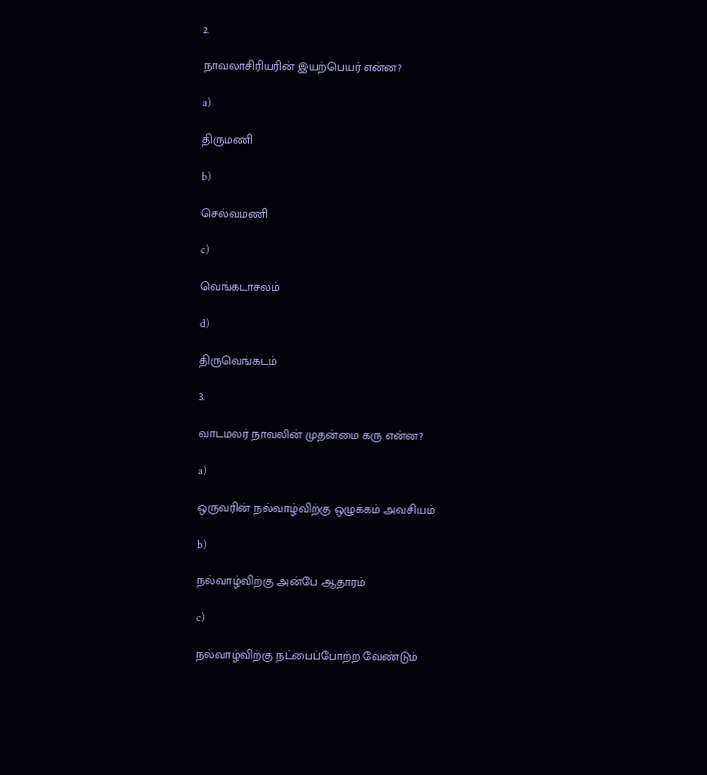2.

நாவலாசிரியரின் இயற்பெயர் என்ன?

a)

திருமணி

b)

செல்வமணி

c)

வெங்கடாசலம்

d)

திருவெங்கடம்

3.

வாடமலர் நாவலின் முதன்மை கரு என்ன?

a)

ஒருவரின் நல்வாழ்விற்கு ஒழுக்கம் அவசியம்

b)

நல்வாழ்விற்கு அன்பே ஆதாரம்

c)

நல்வாழ்விற்கு நட்பைப்போற்ற வேண்டும்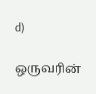d)

ஒருவரின்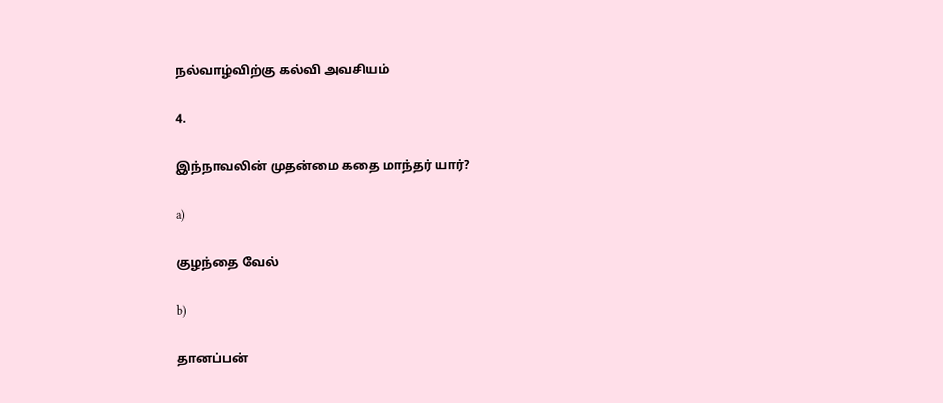நல்வாழ்விற்கு கல்வி அவசியம்

4.

இந்நாவலின் முதன்மை கதை மாந்தர் யார்?

a)

குழந்தை வேல்

b)

தானப்பன்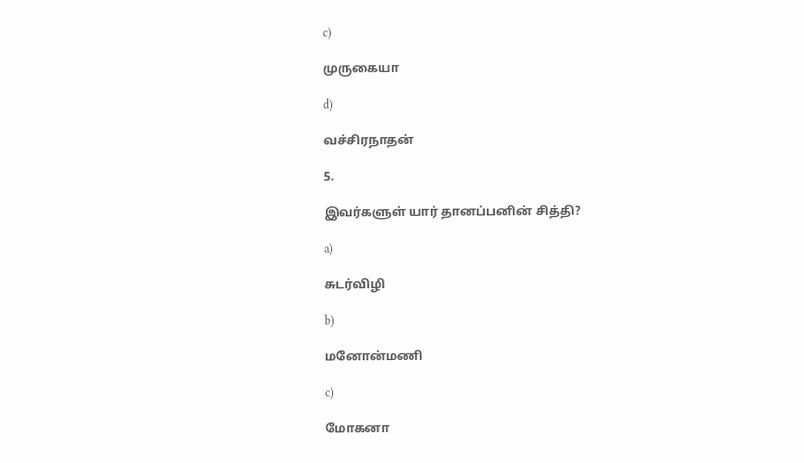c)

முருகையா

d)

வச்சிரநாதன்

5.

இவர்களுள் யார் தானப்பனின் சித்தி?

a)

சுடர்விழி

b)

மனோன்மணி

c)

மோகனா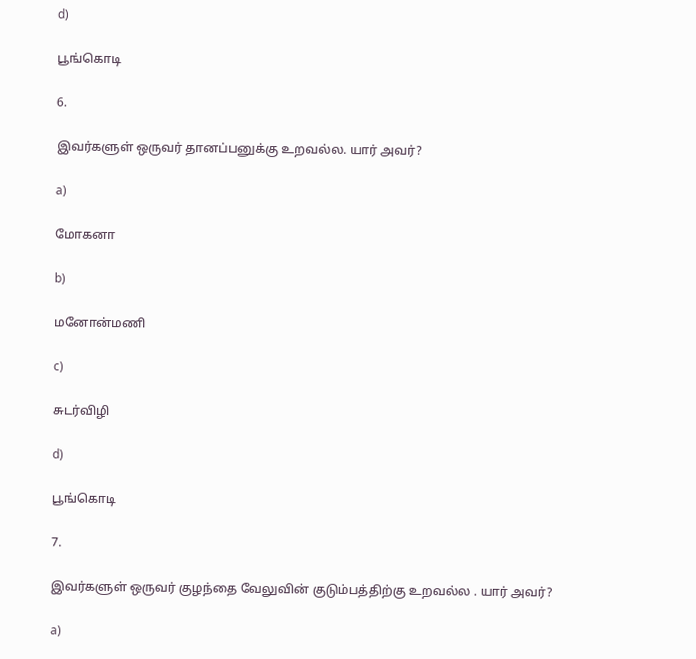d)

பூங்கொடி

6.

இவர்களுள் ஒருவர் தானப்பனுக்கு உறவல்ல. யார் அவர்?

a)

மோகனா

b)

மனோன்மணி

c)

சுடர்விழி

d)

பூங்கொடி

7.

இவர்களுள் ஒருவர் குழந்தை வேலுவின் குடும்பத்திற்கு உறவல்ல . யார் அவர்?

a)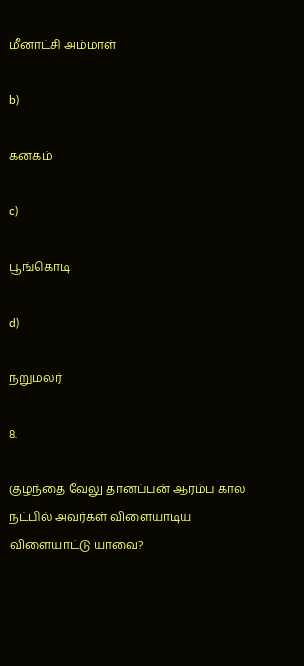மீனாட்சி அம்மாள்

b)

கனகம்

c)

பூங்கொடி

d)

நறுமலர்

8.

குழந்தை வேலு தானப்பன் ஆரம்ப கால நட்பில் அவர்கள் விளையாடிய விளையாட்டு யாவை?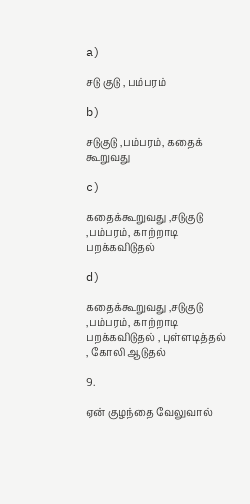a)

சடு குடு , பம்பரம்

b)

சடுகுடு ,பம்பரம், கதைக் கூறுவது

c)

கதைக்கூறுவது ,சடுகுடு ,பம்பரம், காற்றாடி பறக்கவிடுதல்

d)

கதைக்கூறுவது ,சடுகுடு ,பம்பரம், காற்றாடி பறக்கவிடுதல் , புள்ளடித்தல் , கோலி ஆடுதல்

9.

ஏன் குழந்தை வேலுவால்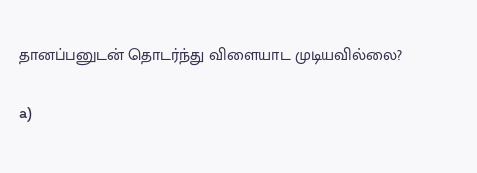தானப்பனுடன் தொடர்ந்து விளையாட முடியவில்லை?

a)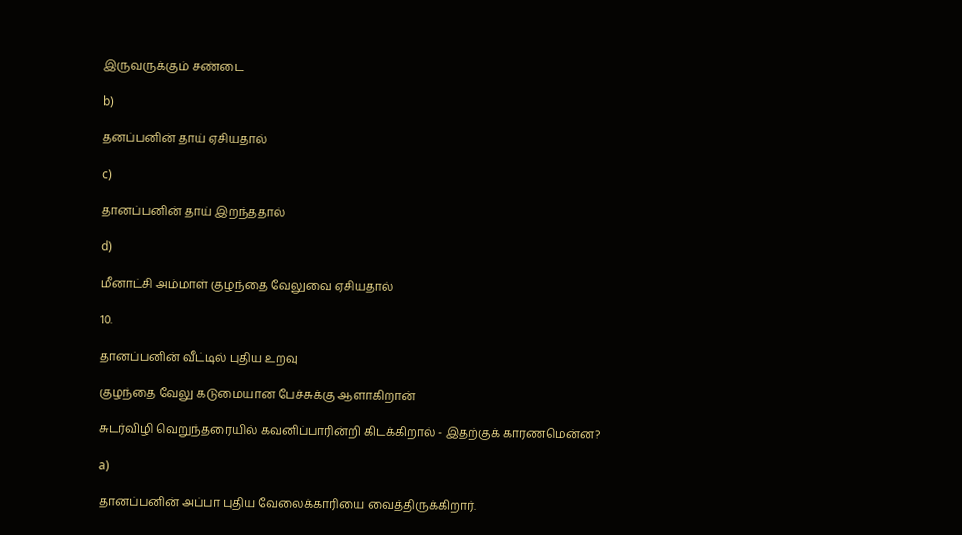இருவருக்கும் சண்டை

b)

தனப்பனின் தாய் ஏசியதால்

c)

தானப்பனின் தாய் இறந்ததால்

d)

மீனாட்சி அம்மாள் குழந்தை வேலுவை ஏசியதால்

10.

தானப்பனின் வீட்டில் புதிய உறவு

குழந்தை வேலு கடுமையான பேச்சுக்கு ஆளாகிறான்

சுடர்விழி வெறுந்தரையில் கவனிப்பாரின்றி கிடக்கிறால் - இதற்குக் காரணமென்ன?

a)

தானப்பனின் அப்பா புதிய வேலைக்காரியை வைத்திருக்கிறார்.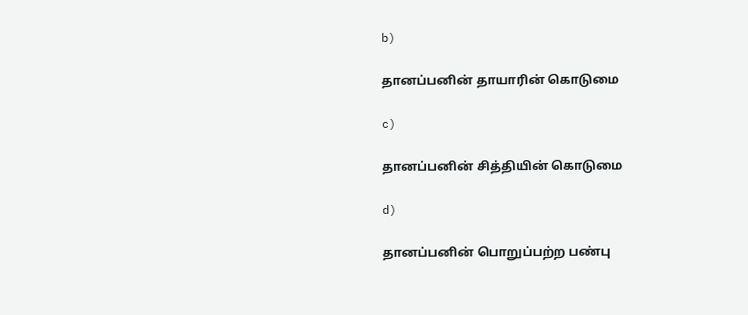b)

தானப்பனின் தாயாரின் கொடுமை

c)

தானப்பனின் சித்தியின் கொடுமை

d)

தானப்பனின் பொறுப்பற்ற பண்பு